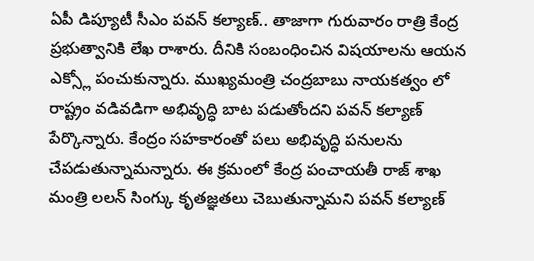ఏపీ డిప్యూటీ సీఎం పవన్ కల్యాణ్.. తాజాగా గురువారం రాత్రి కేంద్ర ప్రభుత్వానికి లేఖ రాశారు. దీనికి సంబంధించిన విషయాలను ఆయన ఎక్స్లో పంచుకున్నారు. ముఖ్యమంత్రి చంద్రబాబు నాయకత్వం లో రాష్ట్రం వడివడిగా అభివృద్ధి బాట పడుతోందని పవన్ కల్యాణ్ పేర్కొన్నారు. కేంద్రం సహకారంతో పలు అభివృద్ధి పనులను చేపడుతున్నామన్నారు. ఈ క్రమంలో కేంద్ర పంచాయతీ రాజ్ శాఖ మంత్రి లలన్ సింగ్కు కృతజ్ఞతలు చెబుతున్నామని పవన్ కల్యాణ్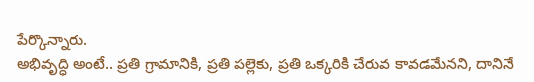పేర్కొన్నారు.
అభివృద్ధి అంటే.. ప్రతి గ్రామానికి, ప్రతి పల్లెకు, ప్రతి ఒక్కరికి చేరువ కావడమేనని, దానినే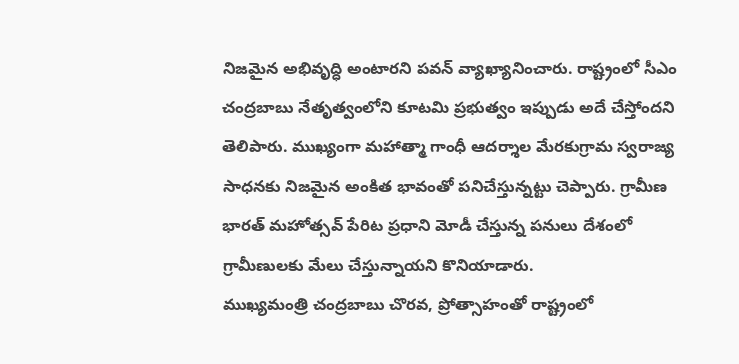నిజమైన అభివృద్ధి అంటారని పవన్ వ్యాఖ్యానించారు. రాష్ట్రంలో సీఎం చంద్రబాబు నేతృత్వంలోని కూటమి ప్రభుత్వం ఇప్పుడు అదే చేస్తోందని తెలిపారు. ముఖ్యంగా మహాత్మా గాంధీ ఆదర్శాల మేరకుగ్రామ స్వరాజ్య సాధనకు నిజమైన అంకిత భావంతో పనిచేస్తున్నట్టు చెప్పారు. గ్రామీణ భారత్ మహోత్సవ్ పేరిట ప్రధాని మోడీ చేస్తున్న పనులు దేశంలో గ్రామీణులకు మేలు చేస్తున్నాయని కొనియాడారు.
ముఖ్యమంత్రి చంద్రబాబు చొరవ, ప్రోత్సాహంతో రాష్ట్రంలో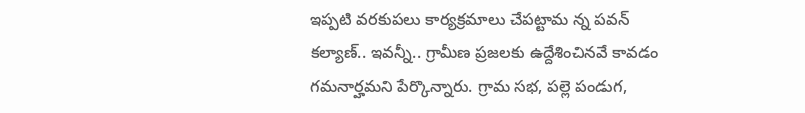ఇప్పటి వరకుపలు కార్యక్రమాలు చేపట్టామ న్న పవన్ కల్యాణ్.. ఇవన్నీ.. గ్రామీణ ప్రజలకు ఉద్దేశించినవే కావడం గమనార్హమని పేర్కొన్నారు. గ్రామ సభ, పల్లె పండుగ,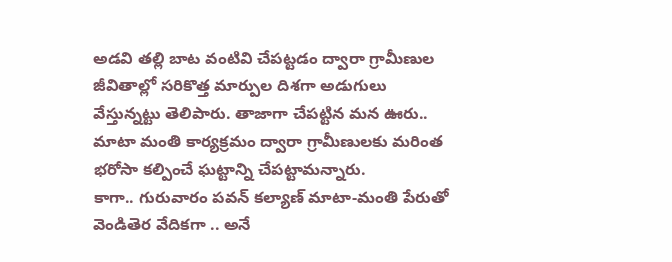అడవి తల్లి బాట వంటివి చేపట్టడం ద్వారా గ్రామీణుల జీవితాల్లో సరికొత్త మార్పుల దిశగా అడుగులు వేస్తున్నట్టు తెలిపారు. తాజాగా చేపట్టిన మన ఊరు.. మాటా మంతి కార్యక్రమం ద్వారా గ్రామీణులకు మరింత భరోసా కల్పించే ఘట్టాన్ని చేపట్టామన్నారు.
కాగా.. గురువారం పవన్ కల్యాణ్ మాటా-మంతి పేరుతో వెండితెర వేదికగా .. అనే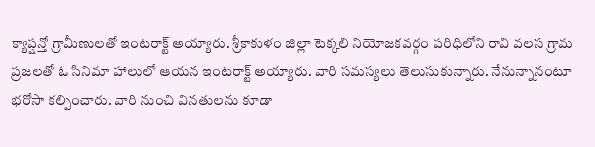క్యాప్షన్తో గ్రామీణులతో ఇంటరాక్ట్ అయ్యారు. శ్రీకాకుళం జిల్లా టెక్కలి నియోజకవర్గం పరిధిలోని రావి వలస గ్రామ ప్రజలతో ఓ సినిమా హాలులో ఆయన ఇంటరాక్ట్ అయ్యారు. వారి సమస్యలు తెలుసుకున్నారు. నేనున్నానంటూ భరోసా కల్పించారు. వారి నుంచి వినతులను కూడా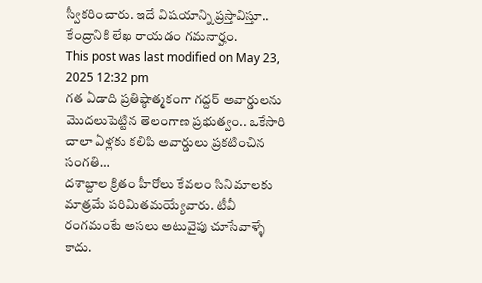స్వీకరించారు. ఇదే విషయాన్ని ప్రస్తావిస్తూ.. కేంద్రానికి లేఖ రాయడం గమనార్హం.
This post was last modified on May 23, 2025 12:32 pm
గత ఏడాది ప్రతిష్ఠాత్మకంగా గద్దర్ అవార్డులను మొదలుపెట్టిన తెలంగాణ ప్రభుత్వం.. ఒకేసారి చాలా ఏళ్లకు కలిపి అవార్డులు ప్రకటించిన సంగతి…
దశాబ్దాల క్రితం హీరోలు కేవలం సినిమాలకు మాత్రమే పరిమితమయ్యేవారు. టీవీ రంగమంటే అసలు అటువైపు చూసేవాళ్ళే కాదు.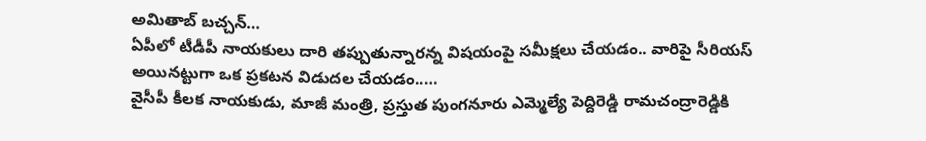అమితాబ్ బచ్చన్…
ఏపీలో టీడీపీ నాయకులు దారి తప్పుతున్నారన్న విషయంపై సమీక్షలు చేయడం.. వారిపై సీరియస్ అయినట్టుగా ఒక ప్రకటన విడుదల చేయడం..…
వైసీపీ కీలక నాయకుడు, మాజీ మంత్రి, ప్రస్తుత పుంగనూరు ఎమ్మెల్యే పెద్దిరెడ్డి రామచంద్రారెడ్డికి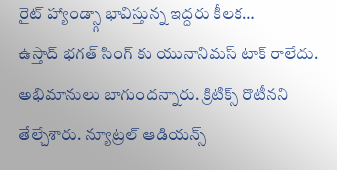రైట్ హ్యాండ్స్గా భావిస్తున్న ఇద్దరు కీలక…
ఉస్తాద్ భగత్ సింగ్ కు యునానిమస్ టాక్ రాలేదు. అభిమానులు బాగుందన్నారు. క్రిటిక్స్ రొటీనని తేల్చేశారు. న్యూట్రల్ ఆడియన్స్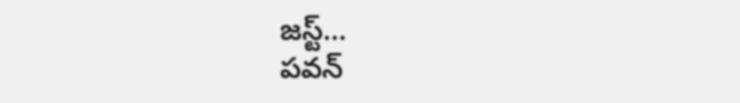జస్ట్…
పవన్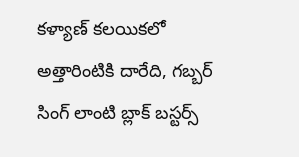కళ్యాణ్ కలయికలో అత్తారింటికి దారేది, గబ్బర్ సింగ్ లాంటి బ్లాక్ బస్టర్స్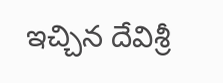ఇచ్చిన దేవిశ్రీ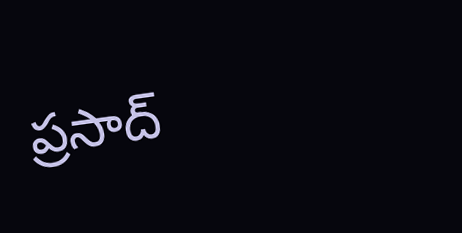ప్రసాద్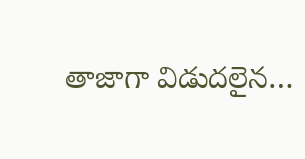తాజాగా విడుదలైన…